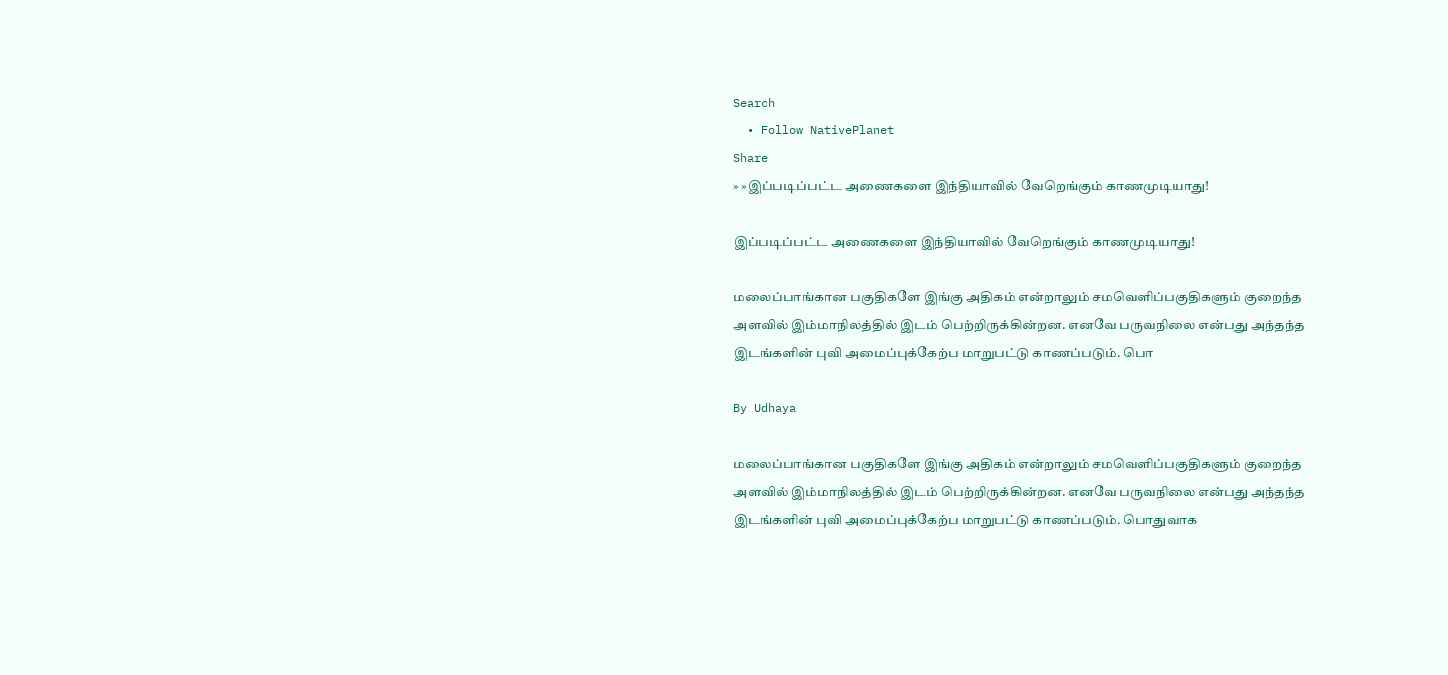Search
  • Follow NativePlanet
Share
» »இப்படிப்பட்ட அணைகளை இந்தியாவில் வேறெங்கும் காணமுடியாது!

இப்படிப்பட்ட அணைகளை இந்தியாவில் வேறெங்கும் காணமுடியாது!

மலைப்பாங்கான பகுதிகளே இங்கு அதிகம் என்றாலும் சமவெளிப்பகுதிகளும் குறைந்த அளவில் இம்மாநிலத்தில் இடம் பெற்றிருக்கின்றன. எனவே பருவநிலை என்பது அந்தந்த இடங்களின் புவி அமைப்புக்கேற்ப மாறுபட்டு காணப்படும். பொ

By Udhaya

மலைப்பாங்கான பகுதிகளே இங்கு அதிகம் என்றாலும் சமவெளிப்பகுதிகளும் குறைந்த அளவில் இம்மாநிலத்தில் இடம் பெற்றிருக்கின்றன. எனவே பருவநிலை என்பது அந்தந்த இடங்களின் புவி அமைப்புக்கேற்ப மாறுபட்டு காணப்படும். பொதுவாக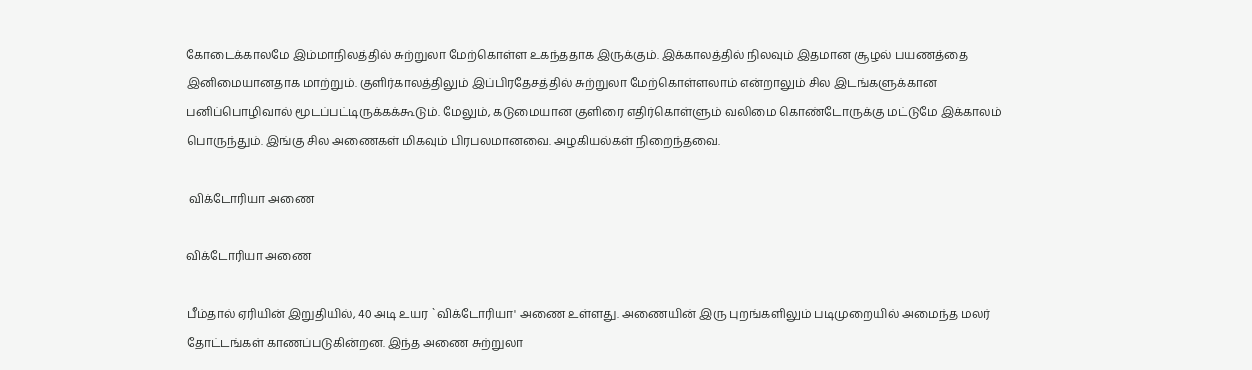கோடைக்காலமே இம்மாநிலத்தில் சுற்றுலா மேற்கொள்ள உகந்ததாக இருக்கும். இக்காலத்தில் நிலவும் இதமான சூழல் பயணத்தை இனிமையானதாக மாற்றும். குளிர்காலத்திலும் இப்பிரதேசத்தில் சுற்றுலா மேற்கொள்ளலாம் என்றாலும் சில இடங்களுக்கான பனிப்பொழிவால் மூடப்பட்டிருக்கக்கூடும். மேலும், கடுமையான குளிரை எதிர்கொள்ளும் வலிமை கொண்டோருக்கு மட்டுமே இக்காலம் பொருந்தும். இங்கு சில அணைகள் மிகவும் பிரபலமானவை. அழகியல்கள் நிறைந்தவை.

 விக்டோரியா அணை

விக்டோரியா அணை

பீம்தால் ஏரியின் இறுதியில், 40 அடி உயர `விக்டோரியா' அணை உள்ளது. அணையின் இரு புறங்களிலும் படிமுறையில் அமைந்த மலர் தோட்டங்கள் காணப்படுகின்றன. இந்த அணை சுற்றுலா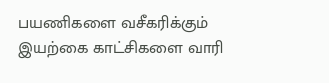பயணிகளை வசீகரிக்கும் இயற்கை காட்சிகளை வாரி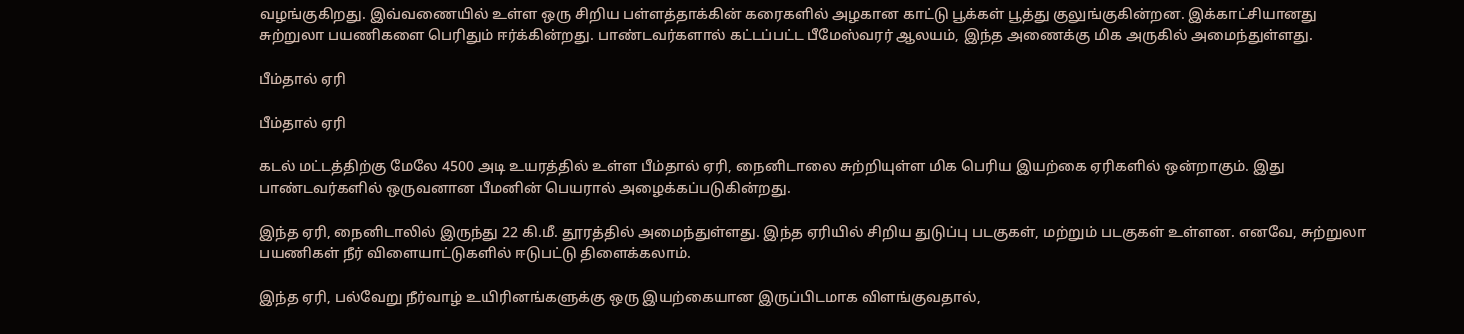வழங்குகிறது. இவ்வணையில் உள்ள ஒரு சிறிய பள்ளத்தாக்கின் கரைகளில் அழகான காட்டு பூக்கள் பூத்து குலுங்குகின்றன. இக்காட்சியானது சுற்றுலா பயணிகளை பெரிதும் ஈர்க்கின்றது. பாண்டவர்களால் கட்டப்பட்ட பீமேஸ்வரர் ஆலயம், இந்த அணைக்கு மிக அருகில் அமைந்துள்ளது.

பீம்தால் ஏரி

பீம்தால் ஏரி

கடல் மட்டத்திற்கு மேலே 4500 அடி உயரத்தில் உள்ள பீம்தால் ஏரி, நைனிடாலை சுற்றியுள்ள மிக பெரிய இயற்கை ஏரிகளில் ஒன்றாகும். இது பாண்டவர்களில் ஒருவனான பீமனின் பெயரால் அழைக்கப்படுகின்றது.

இந்த ஏரி, நைனிடாலில் இருந்து 22 கி.மீ. தூரத்தில் அமைந்துள்ளது. இந்த ஏரியில் சிறிய துடுப்பு படகுகள், மற்றும் படகுகள் உள்ளன. எனவே, சுற்றுலா பயணிகள் நீர் விளையாட்டுகளில் ஈடுபட்டு திளைக்கலாம்.

இந்த ஏரி, பல்வேறு நீர்வாழ் உயிரினங்களுக்கு ஒரு இயற்கையான இருப்பிடமாக விளங்குவதால்,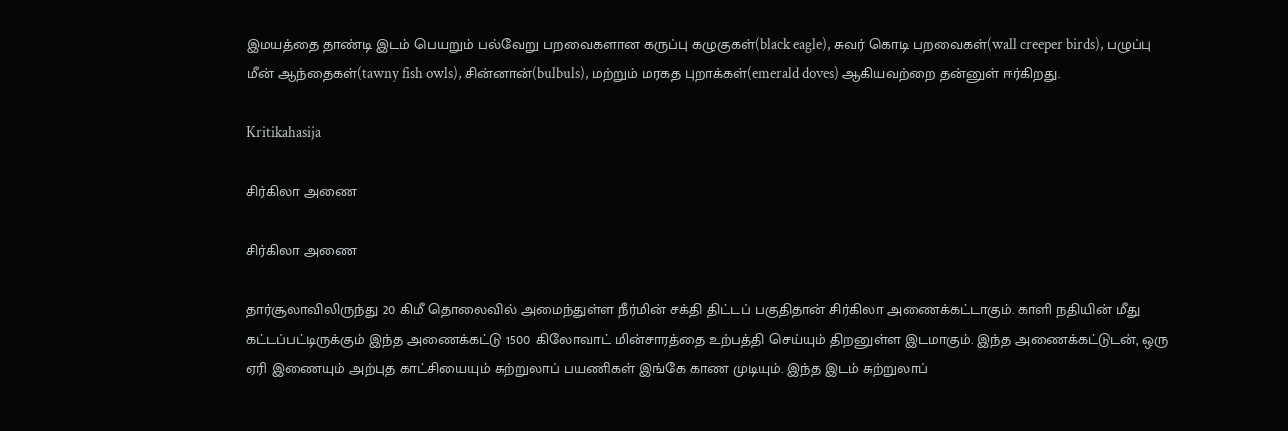இமயத்தை தாண்டி இடம் பெயறும் பல்வேறு பறவைகளான கருப்பு கழுகுகள்(black eagle), சுவர் கொடி பறவைகள்(wall creeper birds), பழுப்பு மீன் ஆந்தைகள்(tawny fish owls), சின்னான்(bulbuls), மற்றும் மரகத புறாக்கள்(emerald doves) ஆகியவற்றை தன்னுள் ஈர்கிறது.

Kritikahasija

சிர்கிலா அணை

சிர்கிலா அணை

தார்சூலாவிலிருந்து 20 கிமீ தொலைவில் அமைந்துள்ள நீர்மின் சக்தி திட்டப் பகுதிதான் சிர்கிலா அணைக்கட்டாகும். காளி நதியின் மீது கட்டப்பட்டிருக்கும் இந்த அணைக்கட்டு 1500 கிலோவாட் மின்சாரத்தை உற்பத்தி செய்யும் திறனுள்ள இடமாகும். இந்த அணைக்கட்டுடன், ஒரு ஏரி இணையும் அற்புத காட்சியையும் சுற்றுலாப் பயணிகள் இங்கே காண முடியும். இந்த இடம் சுற்றுலாப்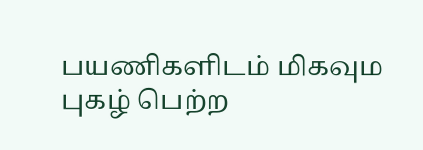பயணிகளிடம் மிகவும புகழ் பெற்ற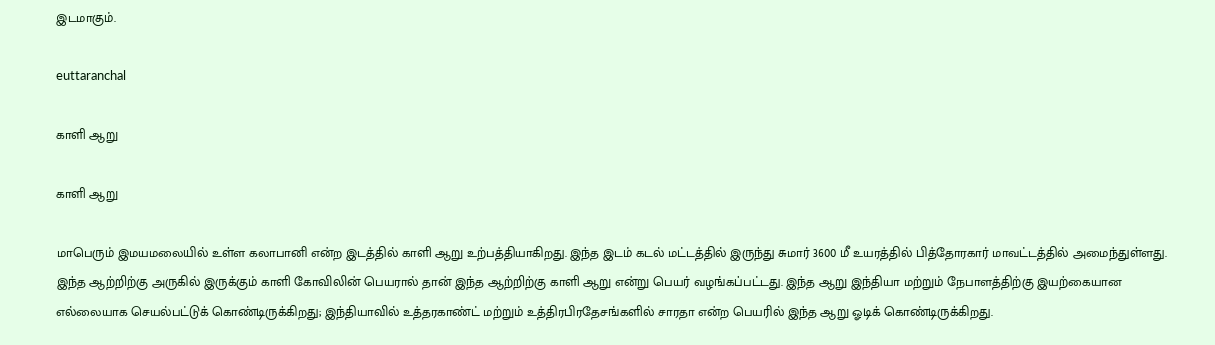இடமாகும்.

euttaranchal

காளி ஆறு

காளி ஆறு

மாபெரும் இமயமலையில் உள்ள கலாபானி என்ற இடத்தில் காளி ஆறு உற்பத்தியாகிறது. இந்த இடம் கடல் மட்டத்தில் இருந்து சுமார் 3600 மீ உயரத்தில் பித்தோரகார் மாவட்டத்தில் அமைந்துள்ளது. இந்த ஆற்றிற்கு அருகில் இருக்கும் காளி கோவிலின் பெயரால் தான் இந்த ஆற்றிற்கு காளி ஆறு என்று பெயர் வழங்கப்பட்டது. இந்த ஆறு இந்தியா மற்றும் நேபாளத்திற்கு இயற்கையான எல்லையாக செயல்பட்டுக் கொண்டிருக்கிறது; இந்தியாவில் உத்தரகாண்ட் மற்றும் உத்திரபிரதேசங்களில் சாரதா என்ற பெயரில் இந்த ஆறு ஓடிக் கொண்டிருக்கிறது.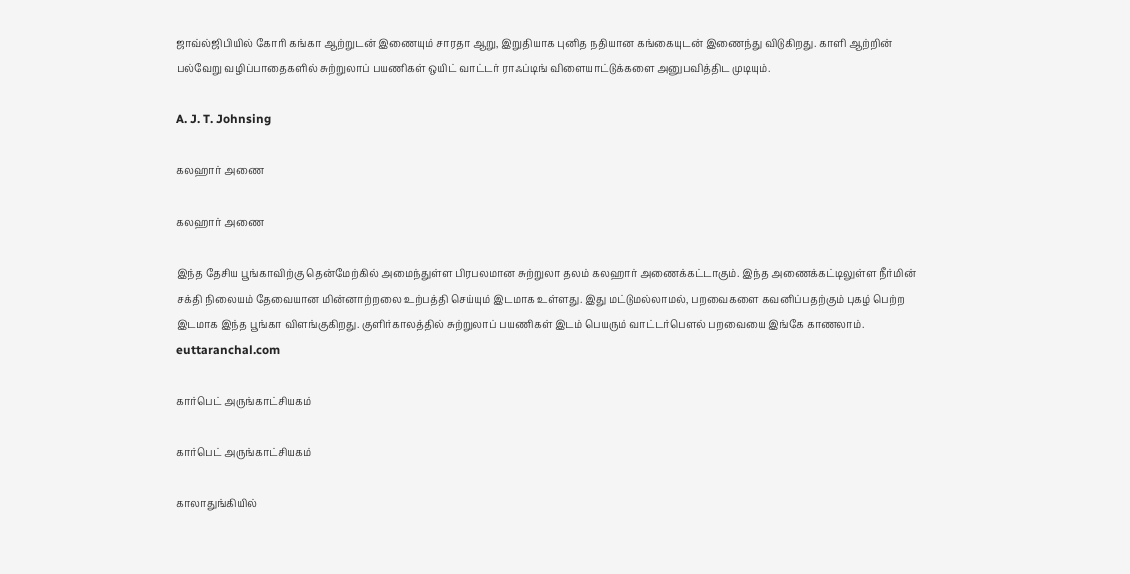ஜாவ்ல்ஜிபியில் கோரி கங்கா ஆற்றுடன் இணையும் சாரதா ஆறு, இறுதியாக புனித நதியான கங்கையுடன் இணைந்து விடுகிறது. காளி ஆற்றின் பல்வேறு வழிப்பாதைகளில் சுற்றுலாப் பயணிகள் ஒயிட் வாட்டர் ராஃப்டிங் விளையாட்டுக்களை அனுபவித்திட முடியும்.

A. J. T. Johnsing

கலஹார் அணை

கலஹார் அணை

இந்த தேசிய பூங்காவிற்கு தென்மேற்கில் அமைந்துள்ள பிரபலமான சுற்றுலா தலம் கலஹார் அணைக்கட்டாகும். இந்த அணைக்கட்டிலுள்ள நீர்மின் சக்தி நிலையம் தேவையான மின்னாற்றலை உற்பத்தி செய்யும் இடமாக உள்ளது. இது மட்டுமல்லாமல், பறவைகளை கவனிப்பதற்கும் புகழ் பெற்ற இடமாக இந்த பூங்கா விளங்குகிறது. குளிர்காலத்தில் சுற்றுலாப் பயணிகள் இடம் பெயரும் வாட்டர்பௌல் பறவையை இங்கே காணலாம்.
euttaranchal.com

கார்பெட் அருங்காட்சியகம்

கார்பெட் அருங்காட்சியகம்

காலாதுங்கியில்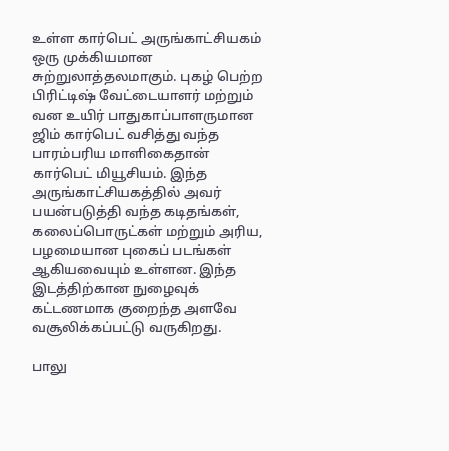உள்ள கார்பெட் அருங்காட்சியகம் ஒரு முக்கியமான சுற்றுலாத்தலமாகும். புகழ் பெற்ற பிரிட்டிஷ் வேட்டையாளர் மற்றும் வன உயிர் பாதுகாப்பாளருமான ஜிம் கார்பெட் வசித்து வந்த பாரம்பரிய மாளிகைதான் கார்பெட் மியூசியம். இந்த அருங்காட்சியகத்தில் அவர் பயன்படுத்தி வந்த கடிதங்கள், கலைப்பொருட்கள் மற்றும் அரிய, பழமையான புகைப் படங்கள் ஆகியவையும் உள்ளன. இந்த இடத்திற்கான நுழைவுக் கட்டணமாக குறைந்த அளவே வசூலிக்கப்பட்டு வருகிறது.

பாலு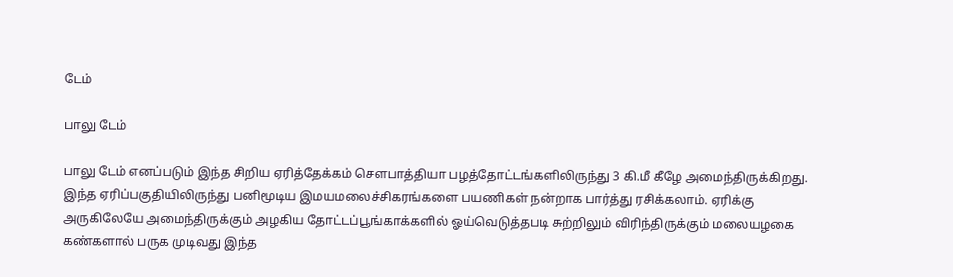டேம்

பாலு டேம்

பாலு டேம் எனப்படும் இந்த சிறிய ஏரித்தேக்கம் சௌபாத்தியா பழத்தோட்டங்களிலிருந்து 3 கி.மீ கீழே அமைந்திருக்கிறது. இந்த ஏரிப்பகுதியிலிருந்து பனிமூடிய இமயமலைச்சிகரங்களை பயணிகள் நன்றாக பார்த்து ரசிக்கலாம். ஏரிக்கு அருகிலேயே அமைந்திருக்கும் அழகிய தோட்டப்பூங்காக்களில் ஓய்வெடுத்தபடி சுற்றிலும் விரிந்திருக்கும் மலையழகை கண்களால் பருக முடிவது இந்த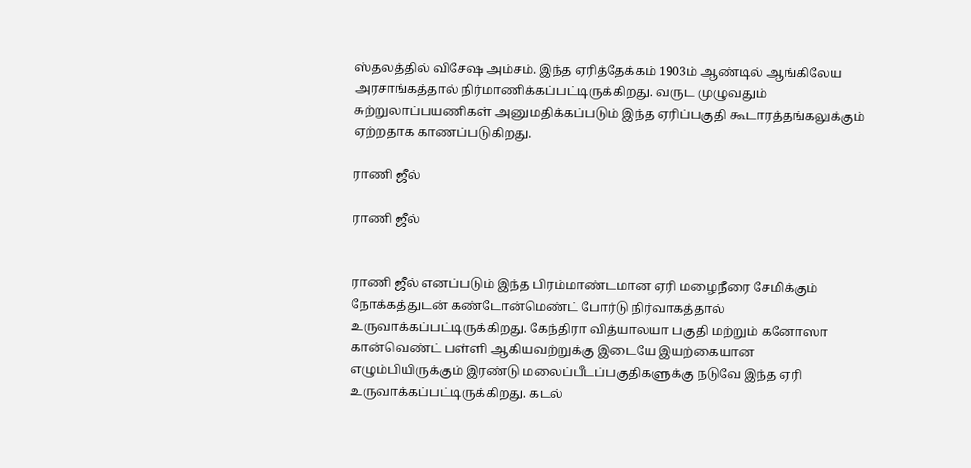ஸ்தலத்தில் விசேஷ அம்சம். இந்த ஏரித்தேக்கம் 1903ம் ஆண்டில் ஆங்கிலேய அரசாங்கத்தால் நிர்மாணிக்கப்பட்டிருக்கிறது. வருட முழுவதும் சுற்றுலாப்பயணிகள் அனுமதிக்கப்படும் இந்த ஏரிப்பகுதி கூடாரத்தங்கலுக்கும் ஏற்றதாக காணப்படுகிறது.

ராணி ஜீல்

ராணி ஜீல்


ராணி ஜீல் எனப்படும் இந்த பிரம்மாண்டமான ஏரி மழைநீரை சேமிக்கும் நோக்கத்துடன் கண்டோன்மெண்ட் போர்டு நிர்வாகத்தால் உருவாக்கப்பட்டிருக்கிறது. கேந்திரா வித்யாலயா பகுதி மற்றும் கனோஸா கான்வெண்ட் பள்ளி ஆகியவற்றுக்கு இடையே இயற்கையான எழும்பியிருக்கும் இரண்டு மலைப்பீடப்பகுதிகளுக்கு நடுவே இந்த ஏரி உருவாக்கப்பட்டிருக்கிறது. கடல்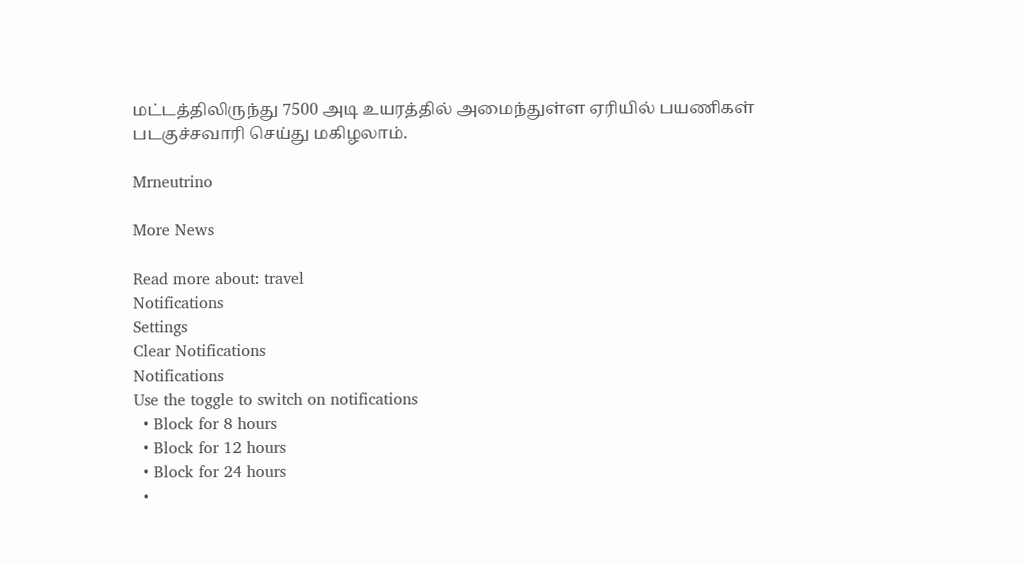மட்டத்திலிருந்து 7500 அடி உயரத்தில் அமைந்துள்ள ஏரியில் பயணிகள் படகுச்சவாரி செய்து மகிழலாம்.

Mrneutrino

More News

Read more about: travel
Notifications
Settings
Clear Notifications
Notifications
Use the toggle to switch on notifications
  • Block for 8 hours
  • Block for 12 hours
  • Block for 24 hours
  •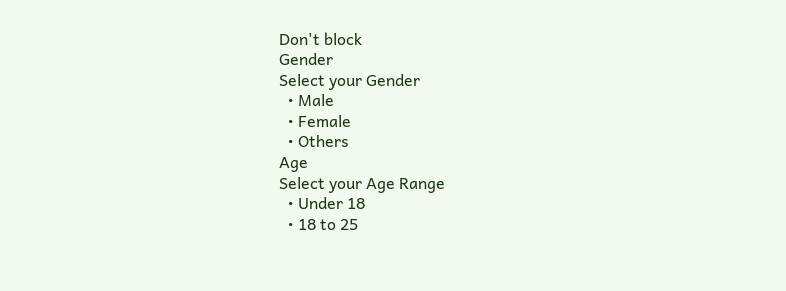Don't block
Gender
Select your Gender
  • Male
  • Female
  • Others
Age
Select your Age Range
  • Under 18
  • 18 to 25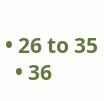• 26 to 35
  • 36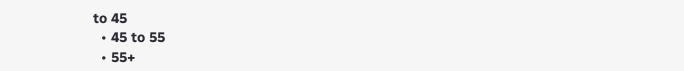to 45
  • 45 to 55
  • 55+